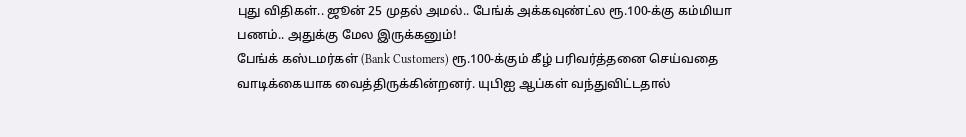புது விதிகள்.. ஜூன் 25 முதல் அமல்.. பேங்க் அக்கவுண்ட்ல ரூ.100-க்கு கம்மியா பணம்.. அதுக்கு மேல இருக்கனும்!
பேங்க் கஸ்டமர்கள் (Bank Customers) ரூ.100-க்கும் கீழ் பரிவர்த்தனை செய்வதை வாடிக்கையாக வைத்திருக்கின்றனர். யுபிஐ ஆப்கள் வந்துவிட்டதால்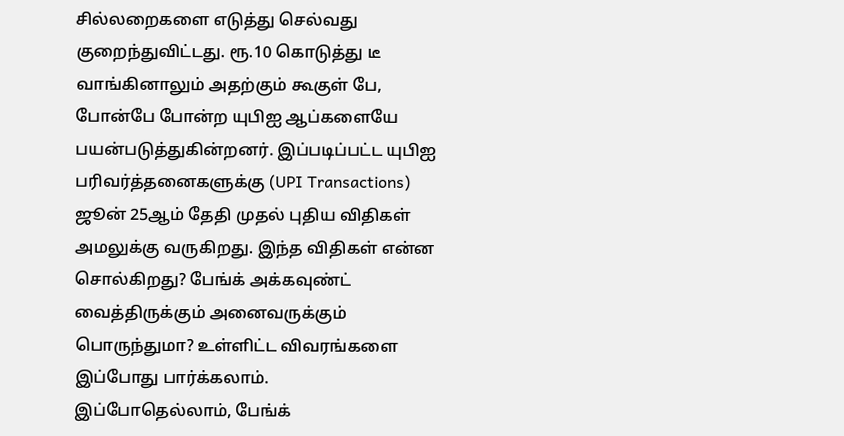சில்லறைகளை எடுத்து செல்வது குறைந்துவிட்டது. ரூ.10 கொடுத்து டீ வாங்கினாலும் அதற்கும் கூகுள் பே, போன்பே போன்ற யுபிஐ ஆப்களையே பயன்படுத்துகின்றனர். இப்படிப்பட்ட யுபிஐ பரிவர்த்தனைகளுக்கு (UPI Transactions) ஜூன் 25ஆம் தேதி முதல் புதிய விதிகள் அமலுக்கு வருகிறது. இந்த விதிகள் என்ன சொல்கிறது? பேங்க் அக்கவுண்ட் வைத்திருக்கும் அனைவருக்கும் பொருந்துமா? உள்ளிட்ட விவரங்களை இப்போது பார்க்கலாம்.
இப்போதெல்லாம், பேங்க்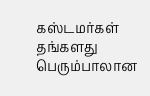கஸ்டமர்கள் தங்களது பெரும்பாலான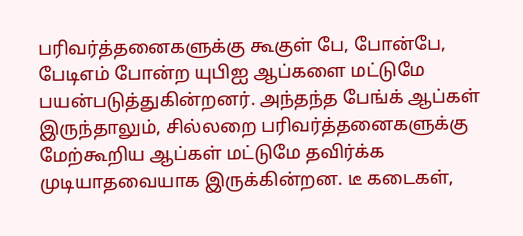பரிவர்த்தனைகளுக்கு கூகுள் பே, போன்பே, பேடிஎம் போன்ற யுபிஐ ஆப்களை மட்டுமே பயன்படுத்துகின்றனர். அந்தந்த பேங்க் ஆப்கள் இருந்தாலும், சில்லறை பரிவர்த்தனைகளுக்கு மேற்கூறிய ஆப்கள் மட்டுமே தவிர்க்க முடியாதவையாக இருக்கின்றன. டீ கடைகள்,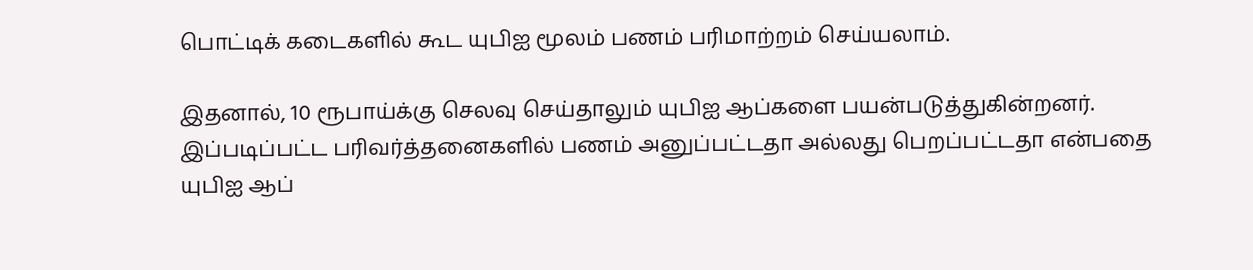பொட்டிக் கடைகளில் கூட யுபிஐ மூலம் பணம் பரிமாற்றம் செய்யலாம்.

இதனால், 10 ரூபாய்க்கு செலவு செய்தாலும் யுபிஐ ஆப்களை பயன்படுத்துகின்றனர். இப்படிப்பட்ட பரிவர்த்தனைகளில் பணம் அனுப்பட்டதா அல்லது பெறப்பட்டதா என்பதை யுபிஐ ஆப்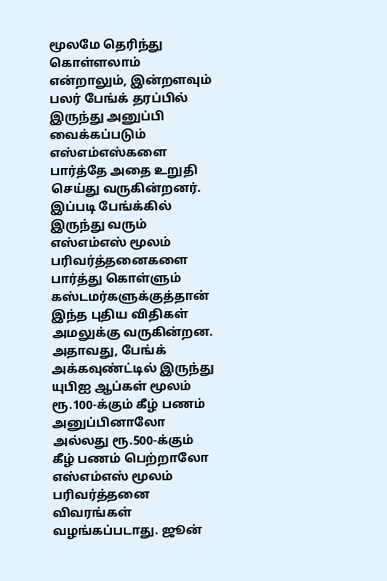மூலமே தெரிந்து கொள்ளலாம் என்றாலும், இன்றளவும் பலர் பேங்க் தரப்பில் இருந்து அனுப்பி வைக்கப்படும் எஸ்எம்எஸ்களை பார்த்தே அதை உறுதி செய்து வருகின்றனர்.
இப்படி பேங்க்கில் இருந்து வரும் எஸ்எம்எஸ் மூலம் பரிவர்த்தனைகளை பார்த்து கொள்ளும் கஸ்டமர்களுக்குத்தான் இந்த புதிய விதிகள் அமலுக்கு வருகின்றன. அதாவது, பேங்க் அக்கவுண்ட்டில் இருந்து யுபிஐ ஆப்கள் மூலம் ரூ.100-க்கும் கீழ் பணம் அனுப்பினாலோ அல்லது ரூ.500-க்கும் கீழ் பணம் பெற்றாலோ எஸ்எம்எஸ் மூலம் பரிவர்த்தனை விவரங்கள் வழங்கப்படாது. ஜூன்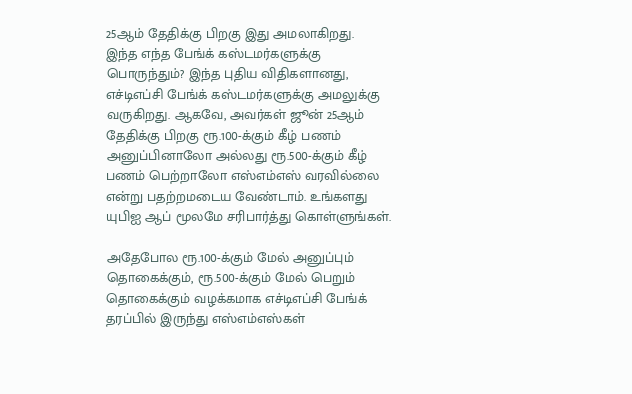25ஆம் தேதிக்கு பிறகு இது அமலாகிறது.
இந்த எந்த பேங்க் கஸ்டமர்களுக்கு பொருந்தும்? இந்த புதிய விதிகளானது, எச்டிஎப்சி பேங்க் கஸ்டமர்களுக்கு அமலுக்கு வருகிறது. ஆகவே, அவர்கள் ஜூன் 25ஆம் தேதிக்கு பிறகு ரூ.100-க்கும் கீழ் பணம் அனுப்பினாலோ அல்லது ரூ.500-க்கும் கீழ் பணம் பெற்றாலோ எஸ்எம்எஸ் வரவில்லை என்று பதற்றமடைய வேண்டாம். உங்களது யுபிஐ ஆப் மூலமே சரிபார்த்து கொள்ளுங்கள்.

அதேபோல ரூ.100-க்கும் மேல் அனுப்பும் தொகைக்கும், ரூ.500-க்கும் மேல் பெறும் தொகைக்கும் வழக்கமாக எச்டிஎப்சி பேங்க் தரப்பில் இருந்து எஸ்எம்எஸ்கள்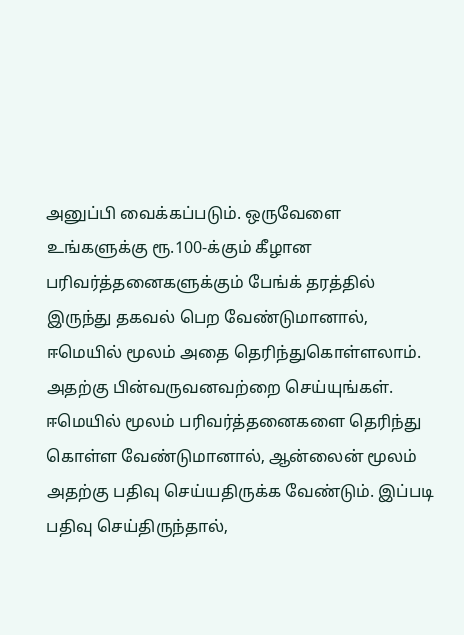அனுப்பி வைக்கப்படும். ஒருவேளை உங்களுக்கு ரூ.100-க்கும் கீழான பரிவர்த்தனைகளுக்கும் பேங்க் தரத்தில் இருந்து தகவல் பெற வேண்டுமானால், ஈமெயில் மூலம் அதை தெரிந்துகொள்ளலாம். அதற்கு பின்வருவனவற்றை செய்யுங்கள்.
ஈமெயில் மூலம் பரிவர்த்தனைகளை தெரிந்து கொள்ள வேண்டுமானால், ஆன்லைன் மூலம் அதற்கு பதிவு செய்யதிருக்க வேண்டும். இப்படி பதிவு செய்திருந்தால்,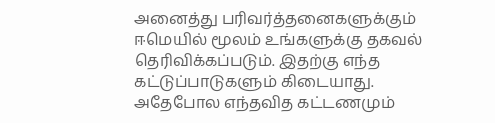அனைத்து பரிவர்த்தனைகளுக்கும் ஈமெயில் மூலம் உங்களுக்கு தகவல் தெரிவிக்கப்படும். இதற்கு எந்த கட்டுப்பாடுகளும் கிடையாது. அதேபோல எந்தவித கட்டணமும்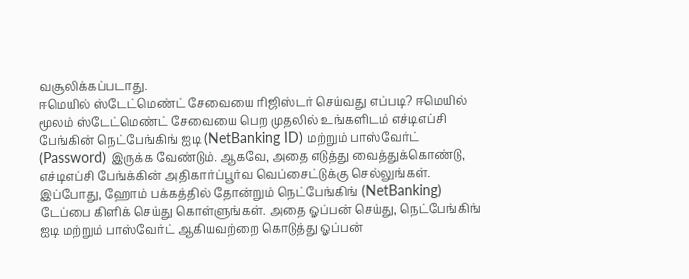வசூலிக்கப்படாது.
ஈமெயில் ஸ்டேட்மெண்ட் சேவையை ரிஜிஸ்டர் செய்வது எப்படி? ஈமெயில் மூலம் ஸ்டேட்மெண்ட் சேவையை பெற முதலில் உங்களிடம் எச்டிஎப்சி பேங்கின் நெட்பேங்கிங் ஐடி (NetBanking ID) மற்றும் பாஸ்வேர்ட் (Password) இருக்க வேண்டும். ஆகவே, அதை எடுத்து வைத்துக்கொண்டு, எச்டிஎப்சி பேங்க்கின் அதிகார்ப்பூர்வ வெப்சைட்டுக்கு செல்லுங்கள்.
இப்போது, ஹோம் பக்கத்தில் தோன்றும் நெட்பேங்கிங் (NetBanking) டேப்பை கிளிக் செய்து கொள்ளுங்கள். அதை ஓப்பன் செய்து, நெட்பேங்கிங் ஐடி மற்றும் பாஸ்வேர்ட் ஆகியவற்றை கொடுத்து ஓப்பன்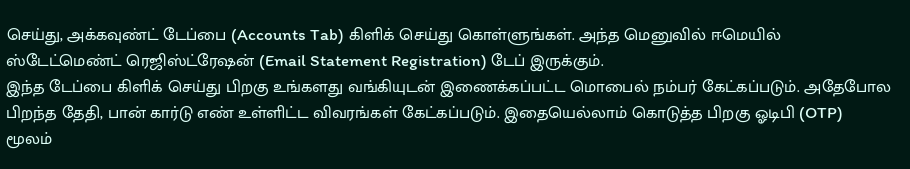செய்து, அக்கவுண்ட் டேப்பை (Accounts Tab) கிளிக் செய்து கொள்ளுங்கள். அந்த மெனுவில் ஈமெயில் ஸ்டேட்மெண்ட் ரெஜிஸ்ட்ரேஷன் (Email Statement Registration) டேப் இருக்கும்.
இந்த டேப்பை கிளிக் செய்து பிறகு உங்களது வங்கியுடன் இணைக்கப்பட்ட மொபைல் நம்பர் கேட்கப்படும். அதேபோல பிறந்த தேதி, பான் கார்டு எண் உள்ளிட்ட விவரங்கள் கேட்கப்படும். இதையெல்லாம் கொடுத்த பிறகு ஓடிபி (OTP) மூலம்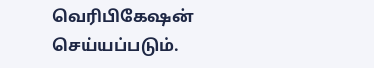வெரிபிகேஷன் செய்யப்படும்.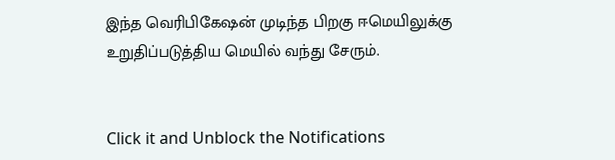இந்த வெரிபிகேஷன் முடிந்த பிறகு ஈமெயிலுக்கு உறுதிப்படுத்திய மெயில் வந்து சேரும்.


Click it and Unblock the Notifications